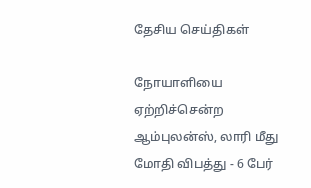தேசிய செய்திகள்

நோயாளியை ஏற்றிச்சென்ற ஆம்புலன்ஸ், லாரி மீது மோதி விபத்து - 6 பேர்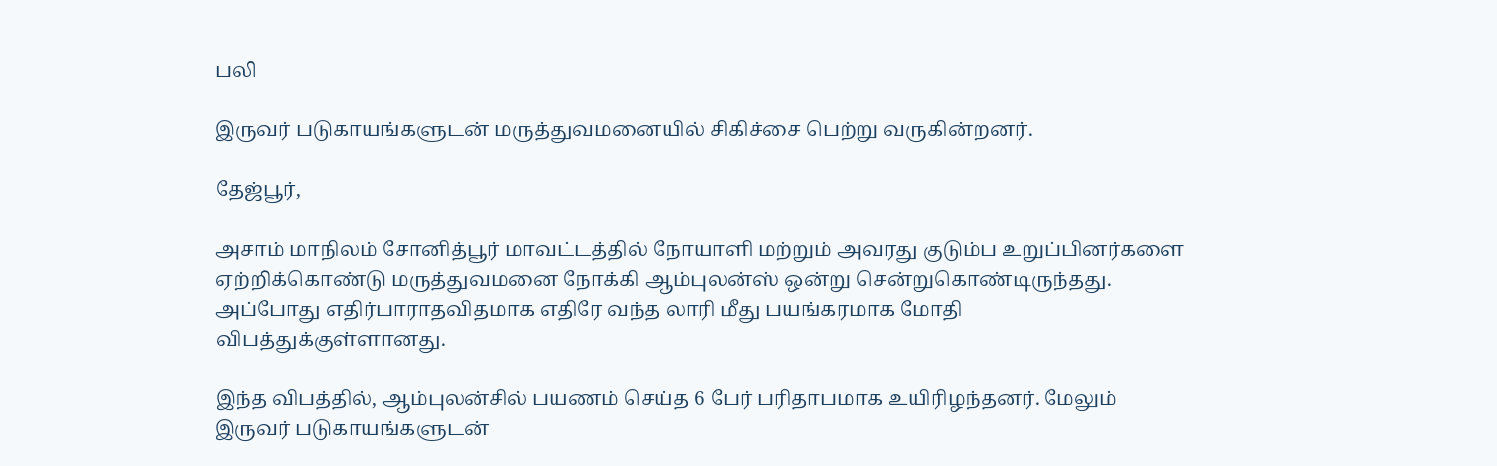பலி

இருவர் படுகாயங்களுடன் மருத்துவமனையில் சிகிச்சை பெற்று வருகின்றனர்.

தேஜ்பூர்,

அசாம் மாநிலம் சோனித்பூர் மாவட்டத்தில் நோயாளி மற்றும் அவரது குடும்ப உறுப்பினர்களை ஏற்றிக்கொண்டு மருத்துவமனை நோக்கி ஆம்புலன்ஸ் ஒன்று சென்றுகொண்டிருந்தது. அப்போது எதிர்பாராதவிதமாக எதிரே வந்த லாரி மீது பயங்கரமாக மோதி விபத்துக்குள்ளானது.

இந்த விபத்தில், ஆம்புலன்சில் பயணம் செய்த 6 பேர் பரிதாபமாக உயிரிழந்தனர். மேலும் இருவர் படுகாயங்களுடன்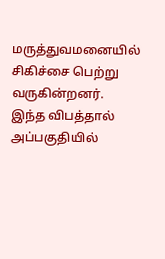மருத்துவமனையில் சிகிச்சை பெற்று வருகின்றனர். இந்த விபத்தால் அப்பகுதியில்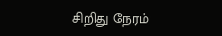சிறிது நேரம்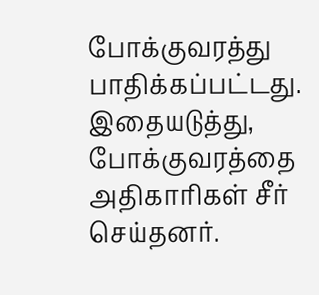போக்குவரத்து பாதிக்கப்பட்டது. இதையடுத்து, போக்குவரத்தை அதிகாரிகள் சீர் செய்தனர்.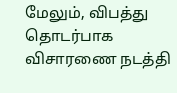மேலும், விபத்து தொடர்பாக விசாரணை நடத்தி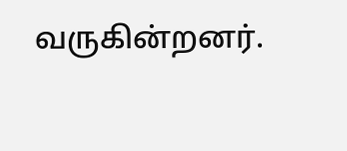வருகின்றனர்.